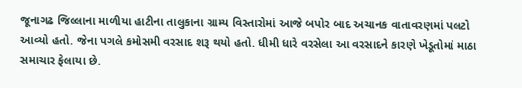જૂનાગઢ જિલ્લાના માળીયા હાટીના તાલુકાના ગ્રામ્ય વિસ્તારોમાં આજે બપોર બાદ અચાનક વાતાવરણમાં પલટો આવ્યો હતો. જેના પગલે કમોસમી વરસાદ શરૂ થયો હતો. ધીમી ધારે વરસેલા આ વરસાદને કારણે ખેડૂતોમાં માઠા સમાચાર ફેલાયા છે.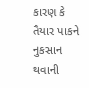કારણ કે તૈયાર પાકને નુકસાન થવાની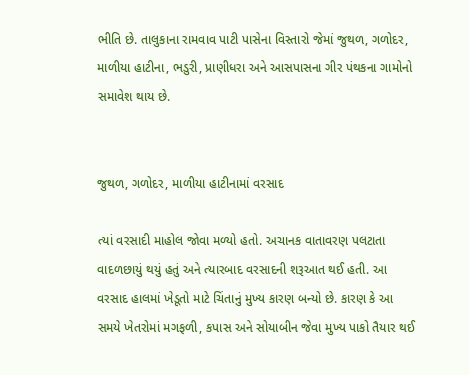ભીતિ છે. તાલુકાના રામવાવ પાટી પાસેના વિસ્તારો જેમાં જુથળ, ગળોદર, માળીયા હાટીના, ભડુરી, પ્રાણીધરા અને આસપાસના ગીર પંથકના ગામોનો સમાવેશ થાય છે.


જુથળ, ગળોદર, માળીયા હાટીનામાં વરસાદ

ત્યાં વરસાદી માહોલ જોવા મળ્યો હતો. અચાનક વાતાવરણ પલટાતા વાદળછાયું થયું હતું અને ત્યારબાદ વરસાદની શરૂઆત થઈ હતી. આ વરસાદ હાલમાં ખેડૂતો માટે ચિંતાનું મુખ્ય કારણ બન્યો છે. કારણ કે આ સમયે ખેતરોમાં મગફળી, કપાસ અને સોયાબીન જેવા મુખ્ય પાકો તૈયાર થઈ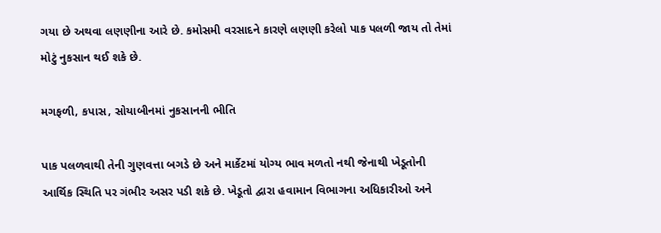ગયા છે અથવા લણણીના આરે છે. કમોસમી વરસાદને કારણે લણણી કરેલો પાક પલળી જાય તો તેમાં મોટું નુકસાન થઈ શકે છે.

મગફળી, કપાસ, સોયાબીનમાં નુકસાનની ભીતિ

પાક પલળવાથી તેની ગુણવત્તા બગડે છે અને માર્કેટમાં યોગ્ય ભાવ મળતો નથી જેનાથી ખેડૂતોની આર્થિક સ્થિતિ પર ગંભીર અસર પડી શકે છે. ખેડૂતો દ્વારા હવામાન વિભાગના અધિકારીઓ અને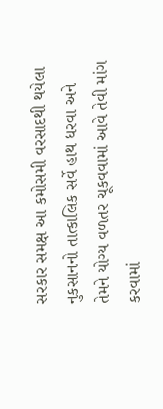સરકાર સમક્ષ આ કમોસમી વરસાદથી થયેલા નુકસાનનો તાત્કાલિક સર્વે હાથ ધરવા અને તેમને યોગ્ય વળતર ચૂકવવામાં આવે તેવી માંગ કરવામાં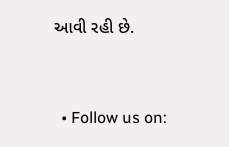આવી રહી છે.


  • Follow us on: